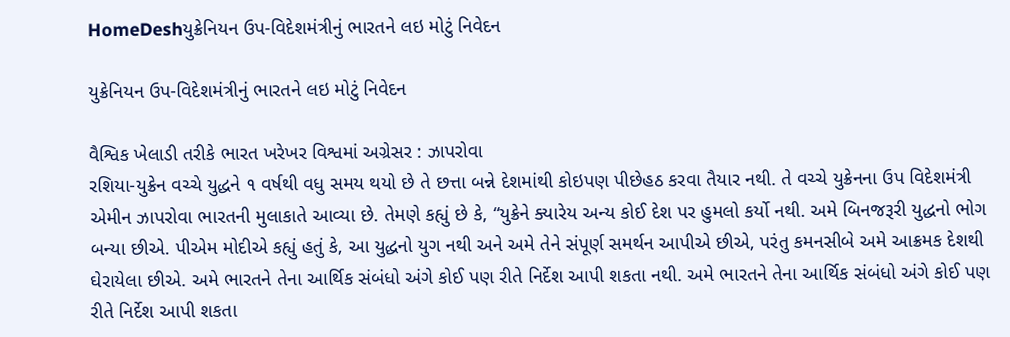HomeDeshયુક્રેનિયન ઉપ-વિદેશમંત્રીનું ભારતને લઇ મોટું નિવેદન

યુક્રેનિયન ઉપ-વિદેશમંત્રીનું ભારતને લઇ મોટું નિવેદન

વૈશ્વિક ખેલાડી તરીકે ભારત ખરેખર વિશ્વમાં અગ્રેસર : ઝાપરોવા
રશિયા-યુક્રેન વચ્ચે યુદ્ધને ૧ વર્ષથી વધુ સમય થયો છે તે છત્તા બન્ને દેશમાંથી કોઇપણ પીછેહઠ કરવા તૈયાર નથી. તે વચ્ચે યુક્રેનના ઉપ વિદેશમંત્રી એમીન ઝાપરોવા ભારતની મુલાકાતે આવ્યા છે. તેમણે કહ્યું છે કે, “યુક્રેને ક્યારેય અન્ય કોઈ દેશ પર હુમલો કર્યો નથી. અમે બિનજરૂરી યુદ્ધનો ભોગ બન્યા છીએ. પીએમ મોદીએ કહ્યું હતું કે, આ યુદ્ધનો યુગ નથી અને અમે તેને સંપૂર્ણ સમર્થન આપીએ છીએ, પરંતુ કમનસીબે અમે આક્રમક દેશથી ઘેરાયેલા છીએ. અમે ભારતને તેના આર્થિક સંબંધો અંગે કોઈ પણ રીતે નિર્દેશ આપી શકતા નથી. અમે ભારતને તેના આર્થિક સંબંધો અંગે કોઈ પણ રીતે નિર્દેશ આપી શકતા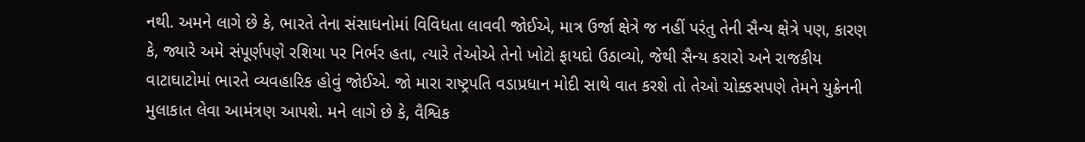નથી. અમને લાગે છે કે, ભારતે તેના સંસાધનોમાં વિવિધતા લાવવી જોઈએ, માત્ર ઉર્જા ક્ષેત્રે જ નહીં પરંતુ તેની સૈન્ય ક્ષેત્રે પણ, કારણ કે, જ્યારે અમે સંપૂર્ણપણે રશિયા પર નિર્ભર હતા, ત્યારે તેઓએ તેનો ખોટો ફાયદો ઉઠાવ્યો, જેથી સૈન્ય કરારો અને રાજકીય વાટાઘાટોમાં ભારતે વ્યવહારિક હોવું જોઈએ. જો મારા રાષ્ટ્રપતિ વડાપ્રધાન મોદી સાથે વાત કરશે તો તેઓ ચોક્કસપણે તેમને યુક્રેનની મુલાકાત લેવા આમંત્રણ આપશે. મને લાગે છે કે, વૈશ્વિક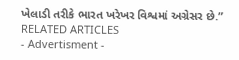ખેલાડી તરીકે ભારત ખરેખર વિશ્વમાં અગ્રેસર છે.”
RELATED ARTICLES
- Advertisment -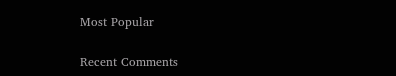Most Popular

Recent Comments